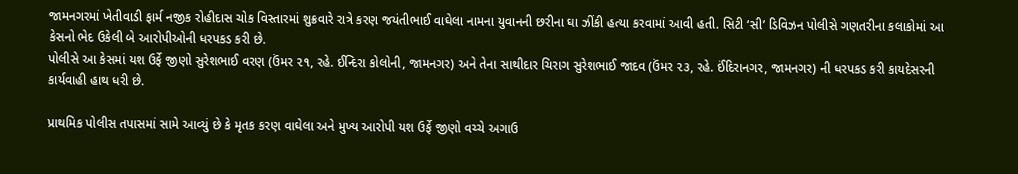જામનગરમાં ખેતીવાડી ફાર્મ નજીક રોહીદાસ ચોક વિસ્તારમાં શુક્રવારે રાત્રે કરણ જયંતીભાઈ વાઘેલા નામના યુવાનની છરીના ઘા ઝીંકી હત્યા કરવામાં આવી હતી. સિટી ‘સી’ ડિવિઝન પોલીસે ગણતરીના કલાકોમાં આ કેસનો ભેદ ઉકેલી બે આરોપીઓની ધરપકડ કરી છે.
પોલીસે આ કેસમાં યશ ઉર્ફે જીણો સુરેશભાઈ વરણ (ઉંમર ૨૧, રહે. ઈન્દિરા કોલોની, જામનગર) અને તેના સાથીદાર ચિરાગ સુરેશભાઈ જાદવ (ઉંમર ૨૩, રહે. ઈંદિરાનગર, જામનગર) ની ધરપકડ કરી કાયદેસરની કાર્યવાહી હાથ ધરી છે.

પ્રાથમિક પોલીસ તપાસમાં સામે આવ્યું છે કે મૃતક કરણ વાઘેલા અને મુખ્ય આરોપી યશ ઉર્ફે જીણો વચ્ચે અગાઉ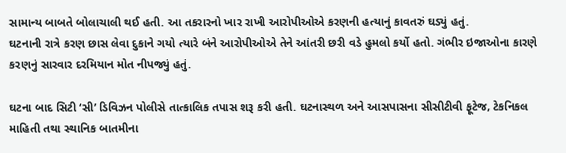સામાન્ય બાબતે બોલાચાલી થઈ હતી. આ તકરારનો ખાર રાખી આરોપીઓએ કરણની હત્યાનું કાવતરું ઘડ્યું હતું.
ઘટનાની રાત્રે કરણ છાસ લેવા દુકાને ગયો ત્યારે બંને આરોપીઓએ તેને આંતરી છરી વડે હુમલો કર્યો હતો. ગંભીર ઇજાઓના કારણે કરણનું સારવાર દરમિયાન મોત નીપજ્યું હતું.

ઘટના બાદ સિટી ‘સી’ ડિવિઝન પોલીસે તાત્કાલિક તપાસ શરૂ કરી હતી. ઘટનાસ્થળ અને આસપાસના સીસીટીવી ફૂટેજ, ટેકનિકલ માહિતી તથા સ્થાનિક બાતમીના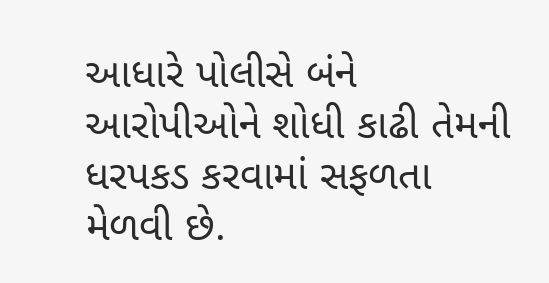આધારે પોલીસે બંને આરોપીઓને શોધી કાઢી તેમની ધરપકડ કરવામાં સફળતા મેળવી છે.